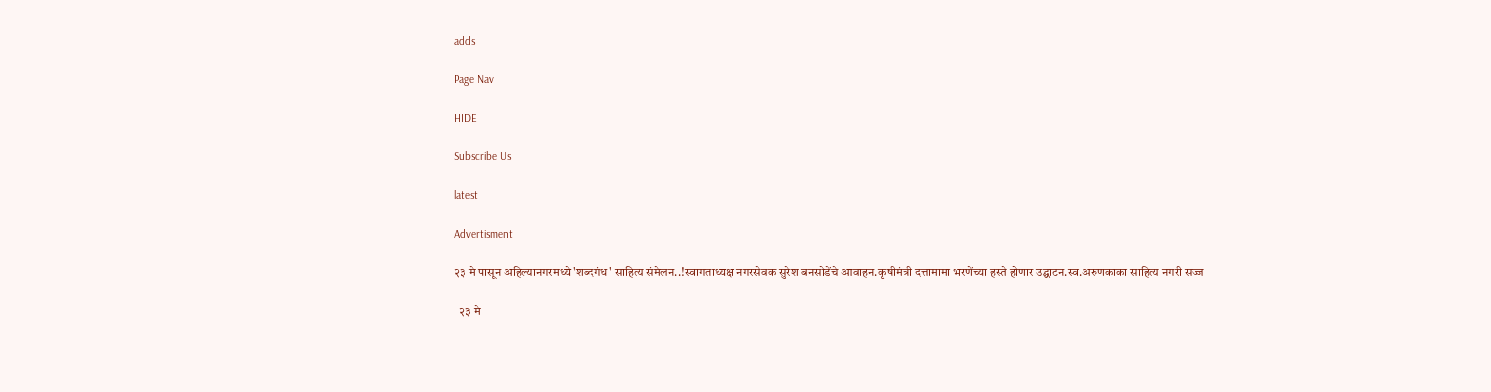adds

Page Nav

HIDE

Subscribe Us

latest

Advertisment

२३ मे पासून अहिल्यानगरमध्ये 'शब्दगंध' साहित्य संमेलन..!स्वागताध्यक्ष नगरसेवक सुरेश बनसोडेंचे आवाहन.कृषीमंत्री दत्तामामा भरणेंच्या हस्ते होणार उद्घाटन.स्व.अरुणकाका साहित्य नगरी सज्ज

  २३ मे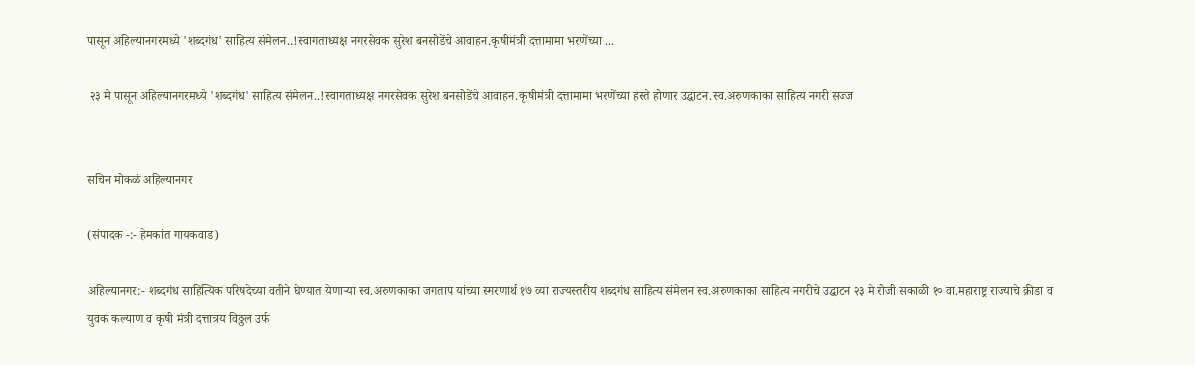पासून अहिल्यानगरमध्ये 'शब्दगंध' साहित्य संमेलन..!स्वागताध्यक्ष नगरसेवक सुरेश बनसोडेंचे आवाहन.कृषीमंत्री दत्तामामा भरणेंच्या ...

 २३ मे पासून अहिल्यानगरमध्ये 'शब्दगंध' साहित्य संमेलन..!स्वागताध्यक्ष नगरसेवक सुरेश बनसोडेंचे आवाहन.कृषीमंत्री दत्तामामा भरणेंच्या हस्ते होणार उद्घाटन.स्व.अरुणकाका साहित्य नगरी सज्ज


सचिन मोकळं अहिल्यानगर

(संपादक -:- हेमकांत गायकवाड)

अहिल्यानगर:- शब्दगंध साहित्यिक परिषदेच्या वतीने घेण्यात येणाऱ्या स्व.अरुणकाका जगताप यांच्या स्मरणार्थ १७ व्या राज्यस्तरीय शब्दगंध साहित्य संमेलन स्व.अरुणकाका साहित्य नगरीचे उद्घाटन २३ मे रोजी सकाळी १० वा.महाराष्ट्र राज्याचे क्रीडा व युवक कल्याण व कृषी मंत्री दत्तात्रय विठ्ठल उर्फ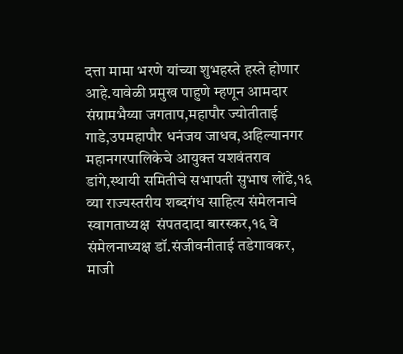दत्ता मामा भरणे यांच्या शुभहस्ते हस्ते होणार आहे.यावेळी प्रमुख पाहुणे म्हणून आमदार संग्रामभैय्या जगताप,महापौर ज्योतीताई गाडे,उपमहापौर धनंजय जाधव,अहिल्यानगर महानगरपालिकेचे आयुक्त यशवंतराव डांगे,स्थायी समितीचे सभापती सुभाष लोंढे,१६ व्या राज्यस्तरीय शब्दगंध साहित्य संमेलनाचे स्वागताध्यक्ष  संपतदादा बारस्कर,१६ वे संमेलनाध्यक्ष डॉ.संजीवनीताई तडेगावकर, माजी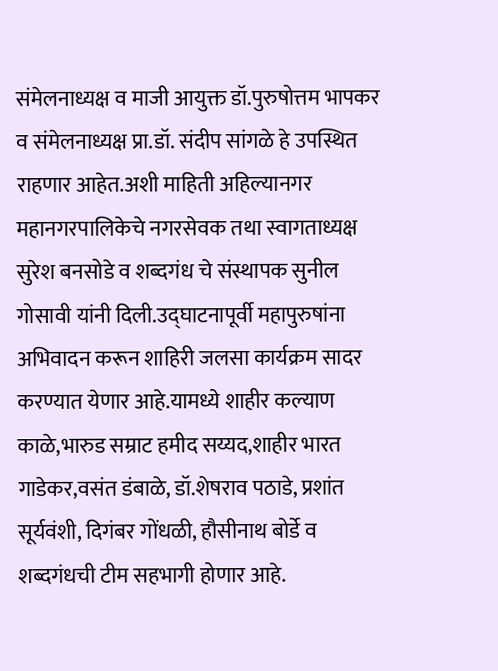संमेलनाध्यक्ष व माजी आयुक्त डॉ.पुरुषोत्तम भापकर व संमेलनाध्यक्ष प्रा.डॉ. संदीप सांगळे हे उपस्थित राहणार आहेत.अशी माहिती अहिल्यानगर महानगरपालिकेचे नगरसेवक तथा स्वागताध्यक्ष  सुरेश बनसोडे व शब्दगंध चे संस्थापक सुनील गोसावी यांनी दिली.उद्घाटनापूर्वी महापुरुषांना अभिवादन करून शाहिरी जलसा कार्यक्रम सादर करण्यात येणार आहे.यामध्ये शाहीर कल्याण काळे,भारुड सम्राट हमीद सय्यद,शाहीर भारत गाडेकर,वसंत डंबाळे, डॉ.शेषराव पठाडे, प्रशांत सूर्यवंशी, दिगंबर गोंधळी, हौसीनाथ बोर्डे व शब्दगंधची टीम सहभागी होणार आहे.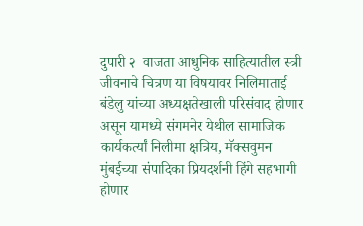दुपारी २  वाजता आधुनिक साहित्यातील स्त्री जीवनाचे चित्रण या विषयावर निलिमाताई बंडेलु यांच्या अध्यक्षतेखाली परिसंवाद होणार असून यामध्ये संगमनेर येथील सामाजिक कार्यकर्त्यां निलीमा क्षत्रिय, मॅक्सवुमन मुंबईच्या संपादिका प्रियदर्शनी हिंगे सहभागी होणार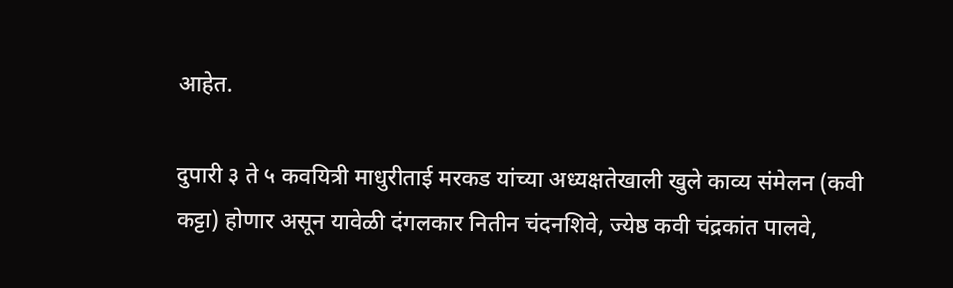आहेत.

दुपारी ३ ते ५ कवयित्री माधुरीताई मरकड यांच्या अध्यक्षतेखाली खुले काव्य संमेलन (कवी कट्टा) होणार असून यावेळी दंगलकार नितीन चंदनशिवे, ज्येष्ठ कवी चंद्रकांत पालवे,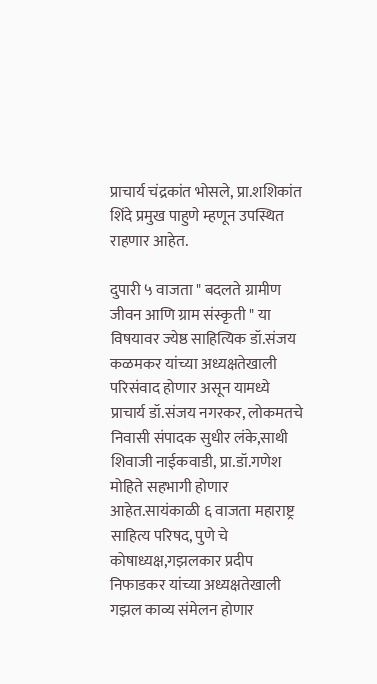प्राचार्य चंद्रकांत भोसले, प्रा.शशिकांत शिंदे प्रमुख पाहुणे म्हणून उपस्थित राहणार आहेत.

दुपारी ५ वाजता " बदलते ग्रामीण जीवन आणि ग्राम संस्कृती " या विषयावर ज्येष्ठ साहित्यिक डॉ.संजय कळमकर यांच्या अध्यक्षतेखाली परिसंवाद होणार असून यामध्ये प्राचार्य डॉ.संजय नगरकर, लोकमतचे निवासी संपादक सुधीर लंके,साथी शिवाजी नाईकवाडी, प्रा.डॉ.गणेश मोहिते सहभागी होणार आहेत.सायंकाळी ६ वाजता महाराष्ट्र साहित्य परिषद, पुणे चे कोषाध्यक्ष,गझलकार प्रदीप निफाडकर यांच्या अध्यक्षतेखाली गझल काव्य संमेलन होणार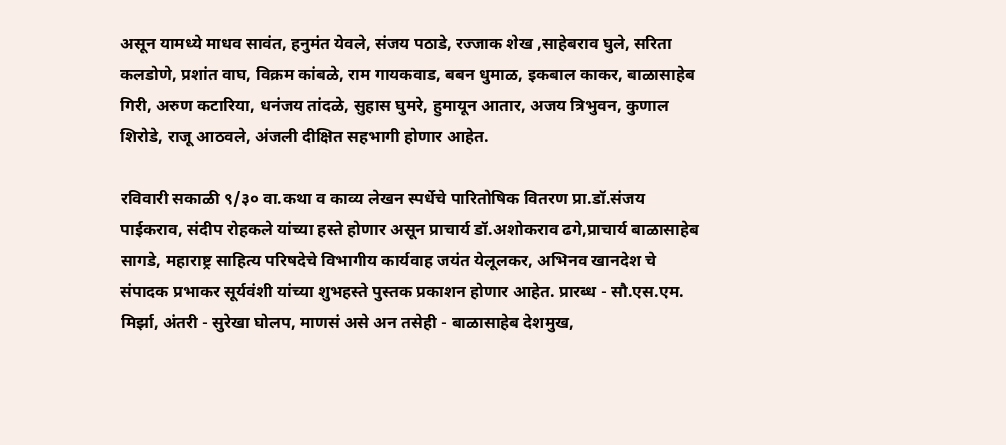असून यामध्ये माधव सावंत, हनुमंत येवले, संजय पठाडे, रज्जाक शेख ,साहेबराव घुले, सरिता कलडोणे, प्रशांत वाघ, विक्रम कांबळे, राम गायकवाड, बबन धुमाळ, इकबाल काकर, बाळासाहेब गिरी, अरुण कटारिया, धनंजय तांदळे, सुहास घुमरे, हुमायून आतार, अजय त्रिभुवन, कुणाल शिरोडे, राजू आठवले, अंजली दीक्षित सहभागी होणार आहेत.

रविवारी सकाळी ९/३० वा.कथा व काव्य लेखन स्पर्धेचे पारितोषिक वितरण प्रा.डॉ.संजय पाईकराव, संदीप रोहकले यांच्या हस्ते होणार असून प्राचार्य डॉ.अशोकराव ढगे,प्राचार्य बाळासाहेब सागडे, महाराष्ट्र साहित्य परिषदेचे विभागीय कार्यवाह जयंत येलूलकर, अभिनव खानदेश चे संपादक प्रभाकर सूर्यवंशी यांच्या शुभहस्ते पुस्तक प्रकाशन होणार आहेत. प्रारब्ध - सौ.एस.एम. मिर्झा, अंतरी - सुरेखा घोलप, माणसं असे अन तसेही - बाळासाहेब देशमुख,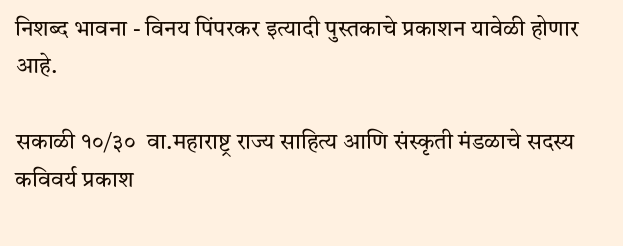निशब्द भावना - विनय पिंपरकर इत्यादी पुस्तकाचे प्रकाशन यावेळी होणार आहे.

सकाळी १०/३०  वा.महाराष्ट्र राज्य साहित्य आणि संस्कृती मंडळाचे सदस्य कविवर्य प्रकाश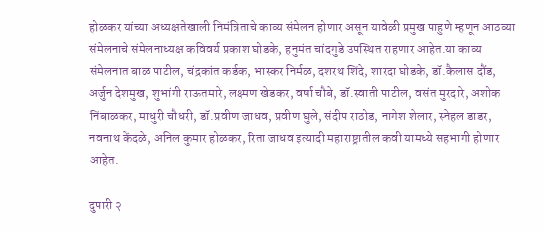होळकर यांच्या अध्यक्षतेखाली निमंत्रिताचे काव्य संमेलन होणार असून यावेळी प्रमुख पाहुणे म्हणून आठव्या संमेलनाचे संमेलनाध्यक्ष कविवर्य प्रकाश घोडके, हनुमंत चांदगुडे उपस्थित राहणार आहेत.या काव्य संमेलनात बाळ पाटील, चंद्रकांत कर्डक, भास्कर निर्मळ, दशरथ शिंदे, शारदा घोडके, डॉ.कैलास दौंड, अर्जुन देशमुख, शुभांगी राऊतमारे, लक्ष्मण खेडकर, वर्षा चौबे, डॉ.स्वाती पाटील, वसंत मुरदारे, अशोक निंबाळकर, माधुरी चौधरी, डॉ.प्रवीण जाधव, प्रवीण घुले, संदीप राठोड, नागेश शेलार, स्नेहल डाडर, नवनाथ केंदळे, अनिल कुमार होळकर, रिता जाधव इत्यादी महाराष्ट्रातील कवी यामध्ये सहभागी होणार आहेत.

दुपारी २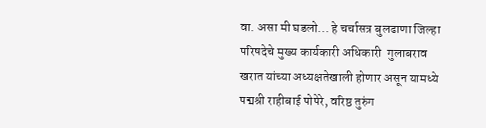वा. असा मी घडलो... हे चर्चासत्र बुलढाणा जिल्हा परिषदेचे मुख्य कार्यकारी अधिकारी  गुलाबराव खरात यांच्या अध्यक्षतेखाली होणार असून यामध्ये पद्मश्री राहीबाई पोपेरे, वरिष्ठ तुरुंग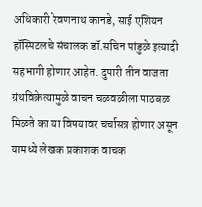अधिकारी रेवणनाथ कानडे, साई एशियन हॉस्पिटलचे संचालक डॉ.सचिन पांडुळे इत्यादी सहभागी होणार आहेत. दुपारी तीन वाजता ग्रंथविक्रेत्यामुळे वाचन चळवळीला पाठबळ मिळते का या विषयावर चर्चासत्र होणार असून यामध्ये लेखक प्रकाशक वाचक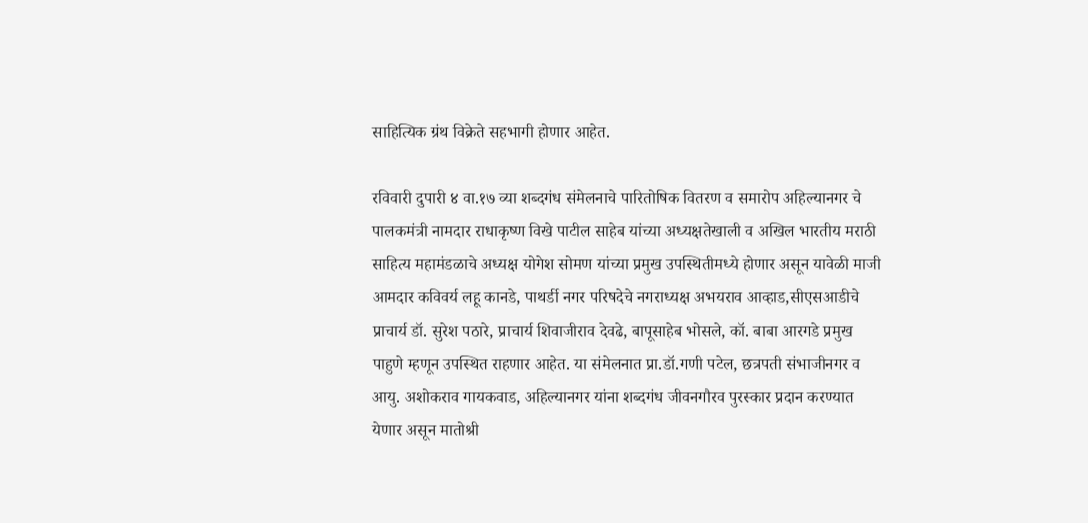साहित्यिक ग्रंथ विक्रेते सहभागी होणार आहेत.

रविवारी दुपारी ४ वा.१७ व्या शब्दगंध संमेलनाचे पारितोषिक वितरण व समारोप अहिल्यानगर चे पालकमंत्री नामदार राधाकृष्ण विखे पाटील साहेब यांच्या अध्यक्षतेखाली व अखिल भारतीय मराठी साहित्य महामंडळाचे अध्यक्ष योगेश सोमण यांच्या प्रमुख उपस्थितीमध्ये होणार असून यावेळी माजी आमदार कविवर्य लहू कानडे, पाथर्डी नगर परिषदेचे नगराध्यक्ष अभयराव आव्हाड,सीएसआडीचे प्राचार्य डॉ. सुरेश पठारे, प्राचार्य शिवाजीराव देवढे, बापूसाहेब भोसले, कॉ. बाबा आरगडे प्रमुख पाहुणे म्हणून उपस्थित राहणार आहेत. या संमेलनात प्रा.डॉ.गणी पटेल, छत्रपती संभाजीनगर व आयु. अशोकराव गायकवाड, अहिल्यानगर यांना शब्दगंध जीवनगौरव पुरस्कार प्रदान करण्यात येणार असून मातोश्री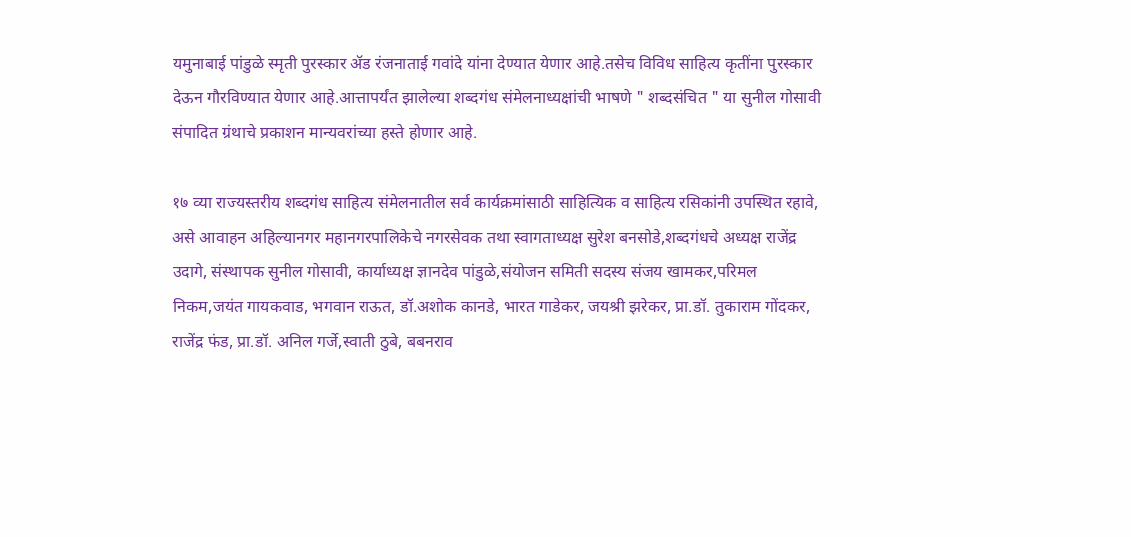यमुनाबाई पांडुळे स्मृती पुरस्कार ॲड रंजनाताई गवांदे यांना देण्यात येणार आहे.तसेच विविध साहित्य कृतींना पुरस्कार देऊन गौरविण्यात येणार आहे.आत्तापर्यंत झालेल्या शब्दगंध संमेलनाध्यक्षांची भाषणे " शब्दसंचित " या सुनील गोसावी संपादित ग्रंथाचे प्रकाशन मान्यवरांच्या हस्ते होणार आहे.

१७ व्या राज्यस्तरीय शब्दगंध साहित्य संमेलनातील सर्व कार्यक्रमांसाठी साहित्यिक व साहित्य रसिकांनी उपस्थित रहावे, असे आवाहन अहिल्यानगर महानगरपालिकेचे नगरसेवक तथा स्वागताध्यक्ष सुरेश बनसोडे,शब्दगंधचे अध्यक्ष राजेंद्र उदागे, संस्थापक सुनील गोसावी, कार्याध्यक्ष ज्ञानदेव पांडुळे,संयोजन समिती सदस्य संजय खामकर,परिमल निकम,जयंत गायकवाड, भगवान राऊत, डॉ.अशोक कानडे, भारत गाडेकर, जयश्री झरेकर, प्रा.डॉ. तुकाराम गोंदकर, राजेंद्र फंड, प्रा.डॉ. अनिल गर्जे,स्वाती ठुबे, बबनराव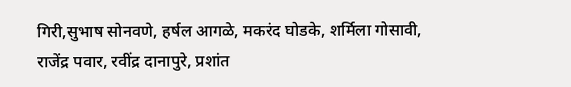गिरी,सुभाष सोनवणे, हर्षल आगळे, मकरंद घोडके, शर्मिला गोसावी, राजेंद्र पवार, रवींद्र दानापुरे, प्रशांत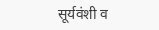सूर्यवंशी व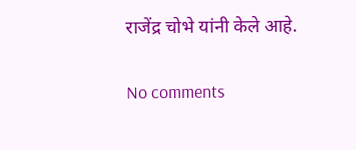राजेंद्र चोभे यांनी केले आहे.

No comments